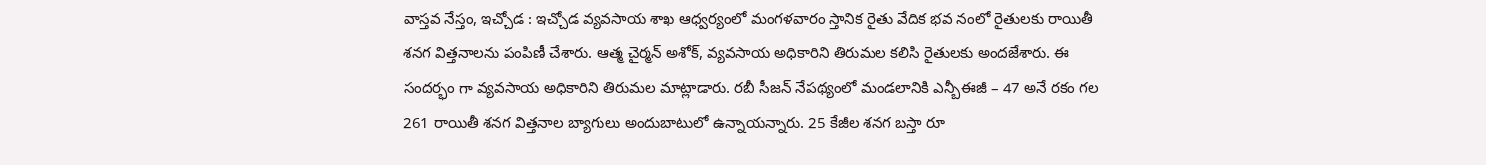వాస్తవ నేస్తం, ఇచ్చోడ : ఇచ్చోడ వ్యవసాయ శాఖ ఆధ్వర్యంలో మంగళవారం స్తానిక రైతు వేదిక భవ నంలో రైతులకు రాయితీ శనగ విత్తనాలను పంపిణీ చేశారు. ఆత్మ చైర్మన్ అశోక్, వ్యవసాయ అధికారిని తిరుమల కలిసి రైతులకు అందజేశారు. ఈ సందర్భం గా వ్యవసాయ అధికారిని తిరుమల మాట్లాడారు. రబీ సీజన్ నేపథ్యంలో మండలానికి ఎన్బీఈజీ – 47 అనే రకం గల 261 రాయితీ శనగ విత్తనాల బ్యాగులు అందుబాటులో ఉన్నాయన్నారు. 25 కేజీల శనగ బస్తా రూ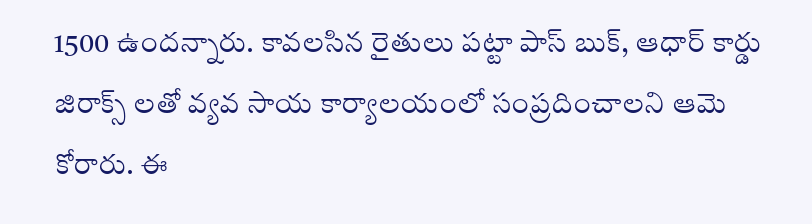1500 ఉందన్నారు. కావలసిన రైతులు పట్టా పాస్ బుక్, ఆధార్ కార్డు జిరాక్స్ లతో వ్యవ సాయ కార్యాలయంలో సంప్రదించాలని ఆమె కోరారు. ఈ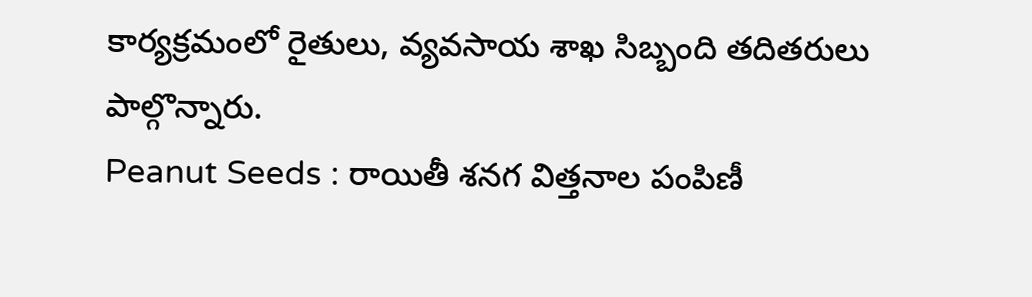కార్యక్రమంలో రైతులు, వ్యవసాయ శాఖ సిబ్బంది తదితరులు పాల్గొన్నారు.
Peanut Seeds : రాయితీ శనగ విత్తనాల పంపిణీ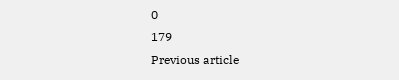0
179
Previous article